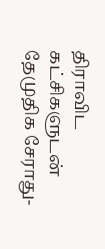திராவிட கட்சிகளுடன் தேமுதிக சேராது-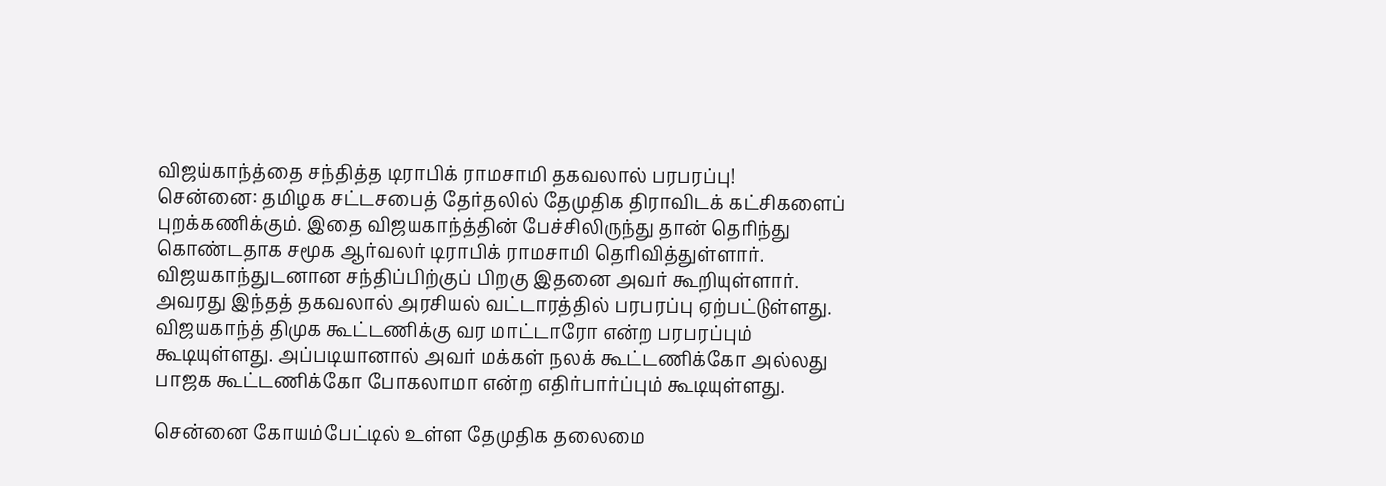விஜய்காந்த்தை சந்தித்த டிராபிக் ராமசாமி தகவலால் பரபரப்பு!
சென்னை: தமிழக சட்டசபைத் தேர்தலில் தேமுதிக திராவிடக் கட்சிகளைப் புறக்கணிக்கும். இதை விஜயகாந்த்தின் பேச்சிலிருந்து தான் தெரிந்து கொண்டதாக சமூக ஆர்வலர் டிராபிக் ராமசாமி தெரிவித்துள்ளார். விஜயகாந்துடனான சந்திப்பிற்குப் பிறகு இதனை அவர் கூறியுள்ளார்.
அவரது இந்தத் தகவலால் அரசியல் வட்டாரத்தில் பரபரப்பு ஏற்பட்டுள்ளது. விஜயகாந்த் திமுக கூட்டணிக்கு வர மாட்டாரோ என்ற பரபரப்பும் கூடியுள்ளது. அப்படியானால் அவர் மக்கள் நலக் கூட்டணிக்கோ அல்லது பாஜக கூட்டணிக்கோ போகலாமா என்ற எதிர்பார்ப்பும் கூடியுள்ளது.

சென்னை கோயம்பேட்டில் உள்ள தேமுதிக தலைமை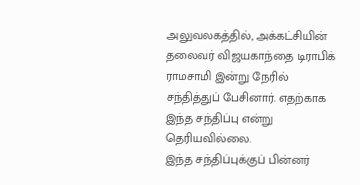அலுவலகத்தில், அக்கட்சியின் தலைவர் விஜயகாந்தை டிராபிக் ராமசாமி இன்று நேரில் சந்தித்துப் பேசினார். எதற்காக இந்த சந்திப்பு என்று தெரியவில்லை.
இந்த சந்திப்புக்குப் பின்னர்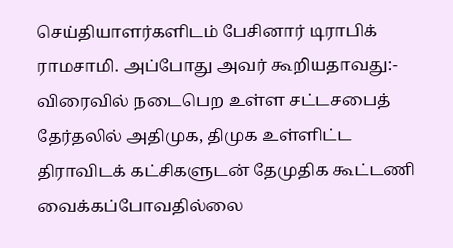செய்தியாளர்களிடம் பேசினார் டிராபிக் ராமசாமி. அப்போது அவர் கூறியதாவது:-
விரைவில் நடைபெற உள்ள சட்டசபைத் தேர்தலில் அதிமுக, திமுக உள்ளிட்ட திராவிடக் கட்சிகளுடன் தேமுதிக கூட்டணி வைக்கப்போவதில்லை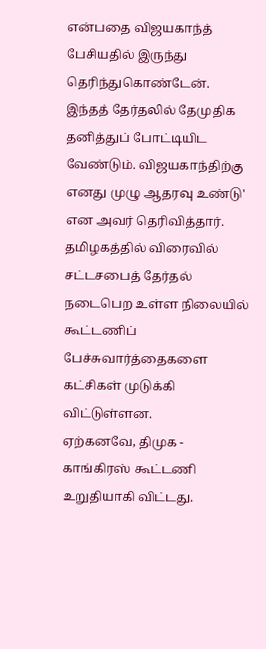என்பதை விஜயகாந்த் பேசியதில் இருந்து தெரிந்துகொண்டேன்.
இந்தத் தேர்தலில் தேமுதிக தனித்துப் போட்டியிட வேண்டும். விஜயகாந்திற்கு எனது முழு ஆதரவு உண்டு' என அவர் தெரிவித்தார்.
தமிழகத்தில் விரைவில் சட்டசபைத் தேர்தல் நடைபெற உள்ள நிலையில் கூட்டணிப் பேச்சுவார்த்தைகளை கட்சிகள் முடுக்கி விட்டுள்ளன.
ஏற்கனவே, திமுக - காங்கிரஸ் கூட்டணி உறுதியாகி விட்டது.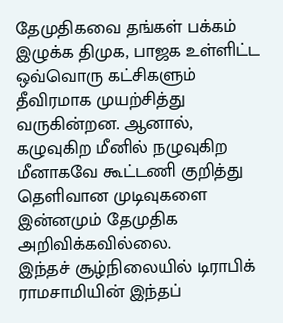தேமுதிகவை தங்கள் பக்கம் இழுக்க திமுக, பாஜக உள்ளிட்ட ஒவ்வொரு கட்சிகளும் தீவிரமாக முயற்சித்து வருகின்றன. ஆனால், கழுவுகிற மீனில் நழுவுகிற மீனாகவே கூட்டணி குறித்து தெளிவான முடிவுகளை இன்னமும் தேமுதிக அறிவிக்கவில்லை.
இந்தச் சூழ்நிலையில் டிராபிக் ராமசாமியின் இந்தப்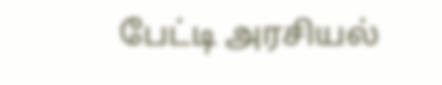பேட்டி அரசியல்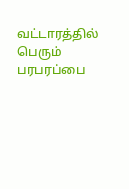வட்டாரத்தில் பெரும் பரபரப்பை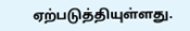ஏற்படுத்தியுள்ளது.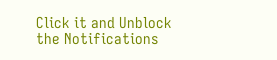Click it and Unblock the Notifications